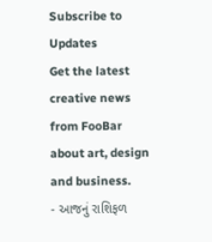Subscribe to Updates
Get the latest creative news from FooBar about art, design and business.
- આજનું રાશિફળ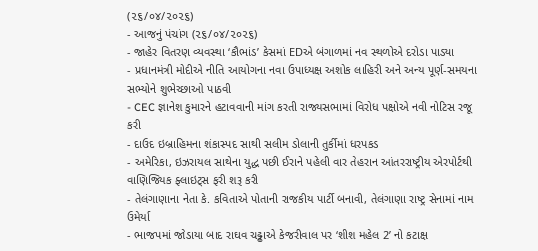(૨૬/૦૪/૨૦૨૬)
- આજનું પંચાંગ (૨૬/૦૪/૨૦૨૬)
- જાહેર વિતરણ વ્યવસ્થા ‘કૌભાંડ’ કેસમાં EDએ બંગાળમાં નવ સ્થળોએ દરોડા પાડ્યા
- પ્રધાનમંત્રી મોદીએ નીતિ આયોગના નવા ઉપાધ્યક્ષ અશોક લાહિરી અને અન્ય પૂર્ણ-સમયના સભ્યોને શુભેચ્છાઓ પાઠવી
- CEC જ્ઞાનેશ કુમારને હટાવવાની માંગ કરતી રાજ્યસભામાં વિરોધ પક્ષોએ નવી નોટિસ રજૂ કરી
- દાઉદ ઇબ્રાહિમના શંકાસ્પદ સાથી સલીમ ડોલાની તુર્કીમાં ધરપકડ
- અમેરિકા, ઇઝરાયલ સાથેના યુદ્ધ પછી ઈરાને પહેલી વાર તેહરાન આંતરરાષ્ટ્રીય એરપોર્ટથી વાણિજ્યિક ફ્લાઇટ્સ ફરી શરૂ કરી
- તેલંગાણાના નેતા કે. કવિતાએ પોતાની રાજકીય પાર્ટી બનાવી, તેલંગાણા રાષ્ટ્ર સેનામાં નામ ઉમેર્યા
- ભાજપમાં જોડાયા બાદ રાઘવ ચઢ્ઢાએ કેજરીવાલ પર ‘શીશ મહેલ 2’ નો કટાક્ષ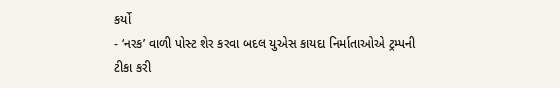કર્યો
- ‘નરક’ વાળી પોસ્ટ શેર કરવા બદલ યુએસ કાયદા નિર્માતાઓએ ટ્રમ્પની ટીકા કરી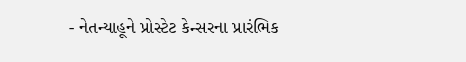- નેતન્યાહૂને પ્રોસ્ટેટ કેન્સરના પ્રારંભિક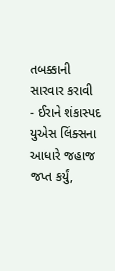તબક્કાની સારવાર કરાવી
- ઈરાને શંકાસ્પદ યુએસ લિંક્સના આધારે જહાજ જપ્ત કર્યું,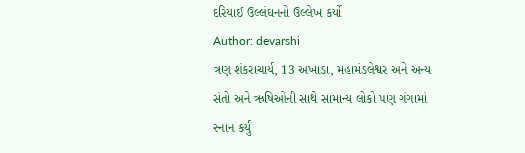દરિયાઈ ઉલ્લંઘનનો ઉલ્લેખ કર્યો
Author: devarshi
ત્રણ શંકરાચાર્ય, 13 અખાડા, મહામંડલેશ્વર અને અન્ય સંતો અને ઋષિઓની સાથે સામાન્ય લોકો પણ ગંગામાં સ્નાન કર્યું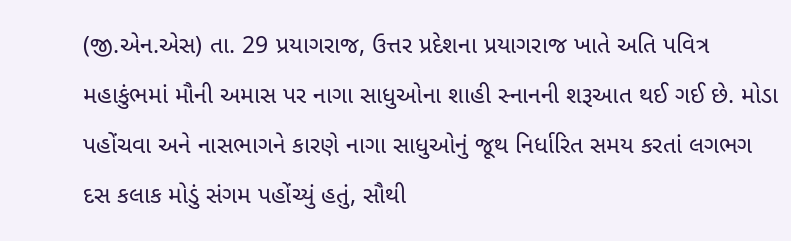(જી.એન.એસ) તા. 29 પ્રયાગરાજ, ઉત્તર પ્રદેશના પ્રયાગરાજ ખાતે અતિ પવિત્ર મહાકુંભમાં મૌની અમાસ પર નાગા સાધુઓના શાહી સ્નાનની શરૂઆત થઈ ગઈ છે. મોડા પહોંચવા અને નાસભાગને કારણે નાગા સાધુઓનું જૂથ નિર્ધારિત સમય કરતાં લગભગ દસ કલાક મોડું સંગમ પહોંચ્યું હતું, સૌથી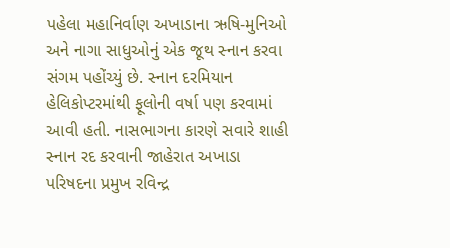પહેલા મહાનિર્વાણ અખાડાના ઋષિ-મુનિઓ અને નાગા સાધુઓનું એક જૂથ સ્નાન કરવા સંગમ પહોંચ્યું છે. સ્નાન દરમિયાન હેલિકોપ્ટરમાંથી ફૂલોની વર્ષા પણ કરવામાં આવી હતી. નાસભાગના કારણે સવારે શાહી સ્નાન રદ કરવાની જાહેરાત અખાડા પરિષદના પ્રમુખ રવિન્દ્ર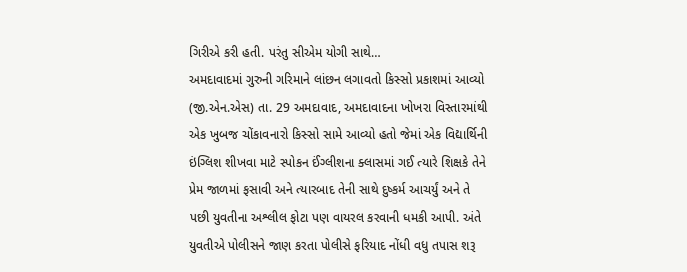ગિરીએ કરી હતી. પરંતુ સીએમ યોગી સાથે…
અમદાવાદમાં ગુરુની ગરિમાને લાંછન લગાવતો કિસ્સો પ્રકાશમાં આવ્યો (જી.એન.એસ) તા. 29 અમદાવાદ, અમદાવાદના ખોખરા વિસ્તારમાંથી એક ખુબજ ચોંકાવનારો કિસ્સો સામે આવ્યો હતો જેમાં એક વિદ્યાર્થિની ઇંગ્લિશ શીખવા માટે સ્પોકન ઈંગ્લીશના ક્લાસમાં ગઈ ત્યારે શિક્ષકે તેને પ્રેમ જાળમાં ફસાવી અને ત્યારબાદ તેની સાથે દુષ્કર્મ આચર્યું અને તે પછી યુવતીના અશ્લીલ ફોટા પણ વાયરલ કરવાની ધમકી આપી. અંતે યુવતીએ પોલીસને જાણ કરતા પોલીસે ફરિયાદ નોંધી વધુ તપાસ શરૂ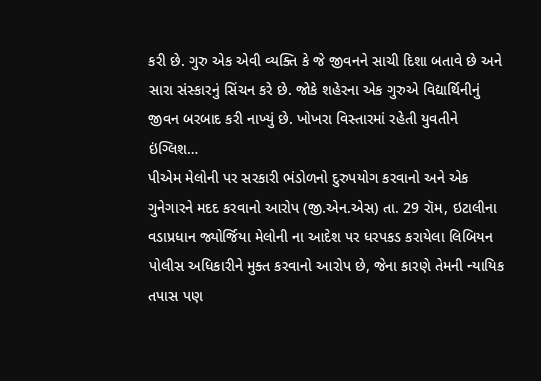કરી છે. ગુરુ એક એવી વ્યક્તિ કે જે જીવનને સાચી દિશા બતાવે છે અને સારા સંસ્કારનું સિંચન કરે છે. જોકે શહેરના એક ગુરુએ વિદ્યાર્થિનીનું જીવન બરબાદ કરી નાખ્યું છે. ખોખરા વિસ્તારમાં રહેતી યુવતીને ઇંગ્લિશ…
પીએમ મેલોની પર સરકારી ભંડોળનો દુરુપયોગ કરવાનો અને એક ગુનેગારને મદદ કરવાનો આરોપ (જી.એન.એસ) તા. 29 રૉમ, ઇટાલીના વડાપ્રધાન જ્યોર્જિયા મેલોની ના આદેશ પર ધરપકડ કરાયેલા લિબિયન પોલીસ અધિકારીને મુક્ત કરવાનો આરોપ છે, જેના કારણે તેમની ન્યાયિક તપાસ પણ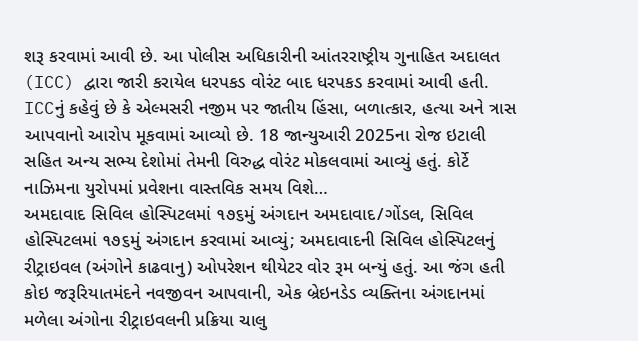શરૂ કરવામાં આવી છે. આ પોલીસ અધિકારીની આંતરરાષ્ટ્રીય ગુનાહિત અદાલત (ICC) દ્વારા જારી કરાયેલ ધરપકડ વોરંટ બાદ ધરપકડ કરવામાં આવી હતી. ICCનું કહેવું છે કે એલ્મસરી નજીમ પર જાતીય હિંસા, બળાત્કાર, હત્યા અને ત્રાસ આપવાનો આરોપ મૂકવામાં આવ્યો છે. 18 જાન્યુઆરી 2025ના રોજ ઇટાલી સહિત અન્ય સભ્ય દેશોમાં તેમની વિરુદ્ધ વોરંટ મોકલવામાં આવ્યું હતું. કોર્ટે નાઝિમના યુરોપમાં પ્રવેશના વાસ્તવિક સમય વિશે…
અમદાવાદ સિવિલ હોસ્પિટલમાં ૧૭૬મું અંગદાન અમદાવાદ/ગોંડલ, સિવિલ હોસ્પિટલમાં ૧૭૬મું અંગદાન કરવામાં આવ્યું; અમદાવાદની સિવિલ હોસ્પિટલનું રીટ્રાઇવલ (અંગોને કાઢવાનુ) ઓપરેશન થીયેટર વોર રૂમ બન્યું હતું. આ જંગ હતી કોઇ જરૂરિયાતમંદને નવજીવન આપવાની, એક બ્રેઇનડેડ વ્યક્તિના અંગદાનમાં મળેલા અંગોના રીટ્રાઇવલની પ્રક્રિયા ચાલુ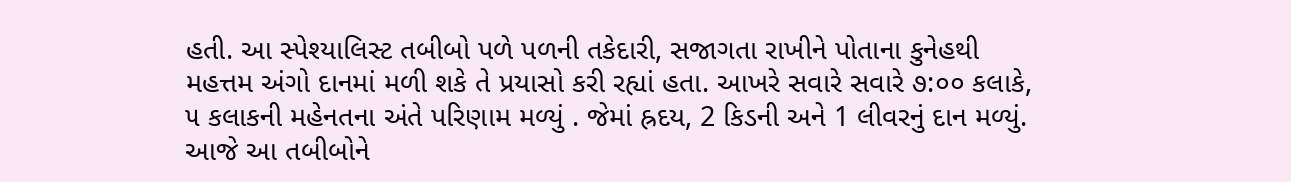હતી. આ સ્પેશ્યાલિસ્ટ તબીબો પળે પળની તકેદારી, સજાગતા રાખીને પોતાના કુનેહથી મહત્તમ અંગો દાનમાં મળી શકે તે પ્રયાસો કરી રહ્યાં હતા. આખરે સવારે સવારે ૭:૦૦ કલાકે, ૫ કલાકની મહેનતના અંતે પરિણામ મળ્યું . જેમાં હ્રદય, 2 કિડની અને 1 લીવરનું દાન મળ્યું. આજે આ તબીબોને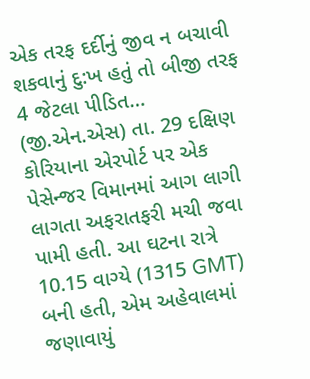એક તરફ દર્દીનું જીવ ન બચાવી શકવાનું દુ:ખ હતું તો બીજી તરફ 4 જેટલા પીડિત…
(જી.એન.એસ) તા. 29 દક્ષિણ કોરિયાના એરપોર્ટ પર એક પેસેન્જર વિમાનમાં આગ લાગી લાગતા અફરાતફરી મચી જવા પામી હતી. આ ઘટના રાત્રે 10.15 વાગ્યે (1315 GMT) બની હતી, એમ અહેવાલમાં જણાવાયું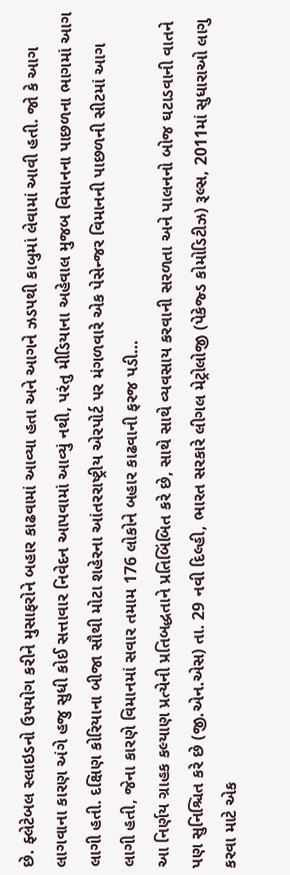છે. ફ્લેટેબલ સ્લાઇડનો ઉપયોગ કરીને મુસાફરોને બહાર કાઢવામાં આવ્યા હતા અને આગને ઝડપથી કાબુમાં લેવામાં આવી હતી. જો કે આગ લાગવાના કારણ અંગે હજુ સુધી કોઈ સત્તાવાર નિવેદન આપવામાં આવ્યું નથી, પરંતુ મીડિયાના અહેવાલ મુજબ વિમાનના પાછળના ભાગમાં આગ લાગી હતી. દક્ષિણ કોરિયાના બીજા સૌથી મોટા શહેરના આંતરરાષ્ટ્રીય એરપોર્ટ પર મંગળવારે એક પેસેન્જર વિમાનની પાછળની સીટમાં આગ લાગી હતી, જેના કારણે વિમાનમાં સવાર તમામ 176 લોકોને બહાર કાઢવાની ફરજ પડી…
આ નિર્ણય ગ્રાહક કલ્યાણ પ્રત્યેની પ્રતિબદ્ધતાને પ્રતિબિંબિત કરે છે, સાથે સાથે વ્યવસાય કરવાની સરળતા અને પાલનનો બોજ ઘટાડવાની વાતને પણ સુનિશ્ચિત કરે છે (જી.એન.એસ) તા. 29 નવી દિલ્હી, ભારત સરકારે લીગલ મેટ્રોલોજી (પેકેજ્ડ કોમોડિટીઝ) રૂલ્સ, 2011માં સુધારાઓ લાગુ કરવા માટે એક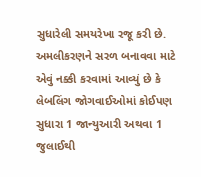સુધારેલી સમયરેખા રજૂ કરી છે. અમલીકરણને સરળ બનાવવા માટે એવું નક્કી કરવામાં આવ્યું છે કે લેબલિંગ જોગવાઈઓમાં કોઈપણ સુધારા 1 જાન્યુઆરી અથવા 1 જુલાઈથી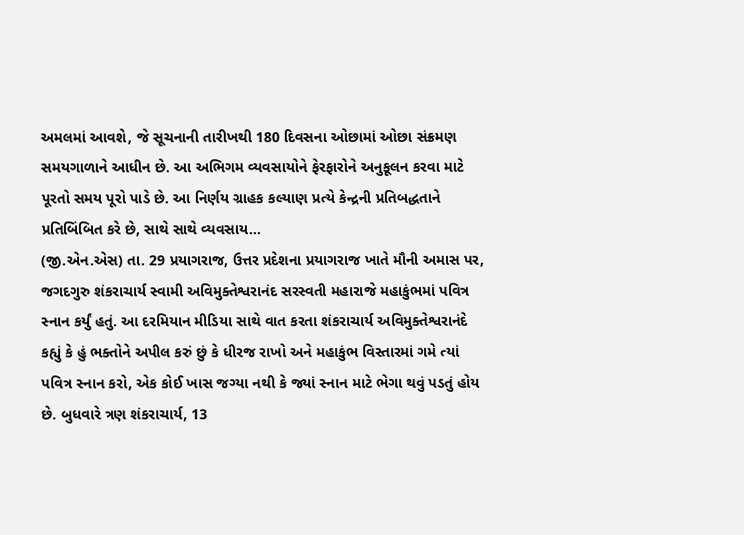અમલમાં આવશે, જે સૂચનાની તારીખથી 180 દિવસના ઓછામાં ઓછા સંક્રમણ સમયગાળાને આધીન છે. આ અભિગમ વ્યવસાયોને ફેરફારોને અનુકૂલન કરવા માટે પૂરતો સમય પૂરો પાડે છે. આ નિર્ણય ગ્રાહક કલ્યાણ પ્રત્યે કેન્દ્રની પ્રતિબદ્ધતાને પ્રતિબિંબિત કરે છે, સાથે સાથે વ્યવસાય…
(જી.એન.એસ) તા. 29 પ્રયાગરાજ, ઉત્તર પ્રદેશના પ્રયાગરાજ ખાતે મૌની અમાસ પર, જગદગુરુ શંકરાચાર્ય સ્વામી અવિમુક્તેશ્વરાનંદ સરસ્વતી મહારાજે મહાકુંભમાં પવિત્ર સ્નાન કર્યું હતું. આ દરમિયાન મીડિયા સાથે વાત કરતા શંકરાચાર્ય અવિમુક્તેશ્વરાનંદે કહ્યું કે હું ભક્તોને અપીલ કરું છું કે ધીરજ રાખો અને મહાકુંભ વિસ્તારમાં ગમે ત્યાં પવિત્ર સ્નાન કરો, એક કોઈ ખાસ જગ્યા નથી કે જ્યાં સ્નાન માટે ભેગા થવું પડતું હોય છે. બુધવારે ત્રણ શંકરાચાર્ય, 13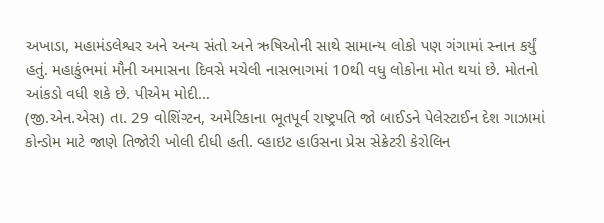અખાડા, મહામંડલેશ્વર અને અન્ય સંતો અને ઋષિઓની સાથે સામાન્ય લોકો પણ ગંગામાં સ્નાન કર્યું હતું. મહાકુંભમાં મૌની અમાસના દિવસે મચેલી નાસભાગમાં 10થી વધુ લોકોના મોત થયાં છે. મોતનો આંકડો વધી શકે છે. પીએમ મોદી…
(જી.એન.એસ) તા. 29 વોશિંગ્ટન, અમેરિકાના ભૂતપૂર્વ રાષ્ટ્રપતિ જો બાઈડને પેલેસ્ટાઈન દેશ ગાઝામાં કોન્ડોમ માટે જાણે તિજોરી ખોલી દીધી હતી. વ્હાઇટ હાઉસના પ્રેસ સેક્રેટરી કેરોલિન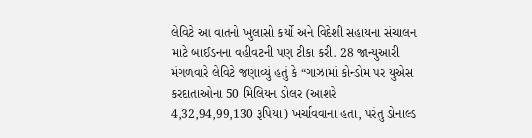લેવિટે આ વાતનો ખુલાસો કર્યો અને વિદેશી સહાયના સંચાલન માટે બાઈડનના વહીવટની પણ ટીકા કરી. 28 જાન્યુઆરી મંગળવારે લેવિટે જણાવ્યું હતું કે “ગાઝામાં કોન્ડોમ પર યુએસ કરદાતાઓના 50 મિલિયન ડોલર (આશરે 4,32,94,99,130 રૂપિયા) ખર્ચાવવાના હતા, પરંતુ ડોનાલ્ડ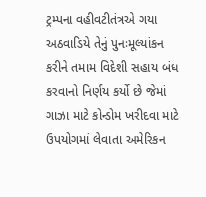ટ્રમ્પના વહીવટીતંત્રએ ગયા અઠવાડિયે તેનું પુનઃમૂલ્યાંકન કરીને તમામ વિદેશી સહાય બંધ કરવાનો નિર્ણય કર્યો છે જેમાં ગાઝા માટે કોન્ડોમ ખરીદવા માટે ઉપયોગમાં લેવાતા અમેરિકન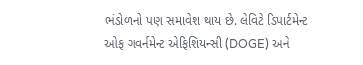ભંડોળનો પણ સમાવેશ થાય છે. લેવિટે ડિપાર્ટમેન્ટ ઓફ ગવર્નમેન્ટ એફિશિયન્સી (DOGE) અને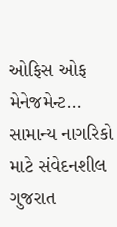ઓફિસ ઓફ મેનેજમેન્ટ…
સામાન્ય નાગરિકો માટે સંવેદનશીલ ગુજરાત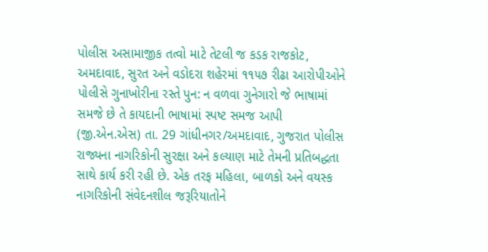પોલીસ અસામાજીક તત્વો માટે તેટલી જ કડક રાજકોટ, અમદાવાદ, સુરત અને વડોદરા શહેરમાં ૧૧૫૭ રીઢા આરોપીઓને પોલીસે ગુનાખોરીના રસ્તે પુન: ન વળવા ગુનેગારો જે ભાષામાં સમજે છે તે કાયદાની ભાષામાં સ્પષ્ટ સમજ આપી (જી.એન.એસ) તા. 29 ગાંધીનગર/અમદાવાદ, ગુજરાત પોલીસ રાજ્યના નાગરિકોની સુરક્ષા અને કલ્યાણ માટે તેમની પ્રતિબદ્ધતા સાથે કાર્ય કરી રહી છે. એક તરફ મહિલા, બાળકો અને વયસ્ક નાગરિકોની સંવેદનશીલ જરૂરિયાતોને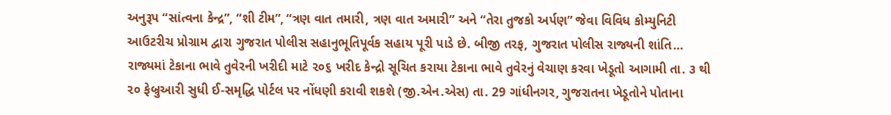અનુરૂપ “સાંત્વના કેન્દ્ર”, “શી ટીમ”, “ત્રણ વાત તમારી, ત્રણ વાત અમારી” અને “તેરા તુજકો અર્પણ” જેવા વિવિધ કોમ્યુનિટી આઉટરીચ પ્રોગ્રામ દ્વારા ગુજરાત પોલીસ સહાનુભૂતિપૂર્વક સહાય પૂરી પાડે છે. બીજી તરફ, ગુજરાત પોલીસ રાજ્યની શાંતિ…
રાજ્યમાં ટેકાના ભાવે તુવેરની ખરીદી માટે ૨૦૬ ખરીદ કેન્દ્રો સૂચિત કરાયા ટેકાના ભાવે તુવેરનું વેચાણ કરવા ખેડૂતો આગામી તા. ૩ થી ૨૦ ફેબ્રુઆરી સુધી ઈ-સમૃદ્ધિ પોર્ટલ પર નોંધણી કરાવી શકશે (જી.એન.એસ) તા. 29 ગાંધીનગર, ગુજરાતના ખેડૂતોને પોતાના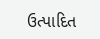ઉત્પાદિત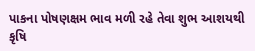પાકના પોષણક્ષમ ભાવ મળી રહે તેવા શુભ આશયથી કૃષિ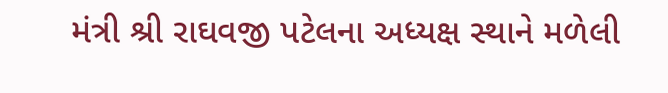મંત્રી શ્રી રાઘવજી પટેલના અધ્યક્ષ સ્થાને મળેલી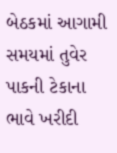બેઠકમાં આગામી સમયમાં તુવેર પાકની ટેકાના ભાવે ખરીદી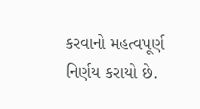કરવાનો મહત્વપૂર્ણ નિર્ણય કરાયો છે.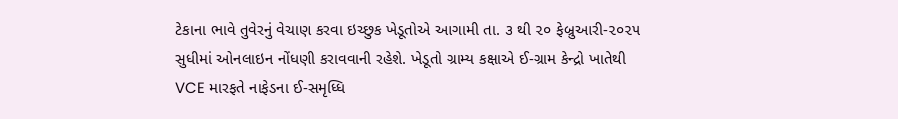ટેકાના ભાવે તુવેરનું વેચાણ કરવા ઇચ્છુક ખેડૂતોએ આગામી તા. ૩ થી ૨૦ ફેબ્રુઆરી-૨૦૨૫ સુધીમાં ઓનલાઇન નોંધણી કરાવવાની રહેશે. ખેડૂતો ગ્રામ્ય કક્ષાએ ઈ-ગ્રામ કેન્દ્રો ખાતેથી VCE મારફતે નાફેડના ઈ-સમૃધ્ધિ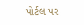પોર્ટલ પર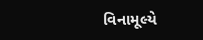વિનામૂલ્યે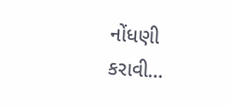નોંધણી કરાવી…